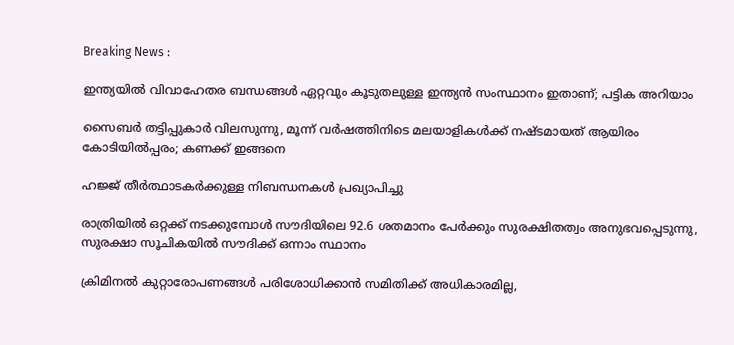Breaking News :

ഇന്ത്യയില്‍ വിവാഹേതര ബന്ധങ്ങള്‍ ഏറ്റവും കൂടുതലുള്ള ഇന്ത്യന്‍ സംസ്ഥാനം ഇതാണ്; പട്ടിക അറിയാം

സൈബര്‍ തട്ടിപ്പുകാര്‍ വിലസുന്നു, മൂന്ന് വര്‍ഷത്തിനിടെ മലയാളികള്‍ക്ക് നഷ്ടമായത് ആയിരം കോടിയില്‍പ്പരം; കണക്ക് ഇങ്ങനെ

ഹജ്ജ് തീർത്ഥാടകർക്കുള്ള നിബന്ധനകൾ പ്രഖ്യാപിച്ചു

രാത്രിയിൽ ഒറ്റക്ക് നടക്കുമ്പോൾ സൗദിയിലെ 92.6 ശതമാനം പേർക്കും സുരക്ഷിതത്വം അനുഭവപ്പെടുന്നു, സുരക്ഷാ സൂചികയിൽ സൗദിക്ക് ഒന്നാം സ്ഥാനം

ക്രിമിനല്‍ കുറ്റാരോപണങ്ങള്‍ പരിശോധിക്കാന്‍ സമിതിക്ക്‌ അധികാരമില്ല,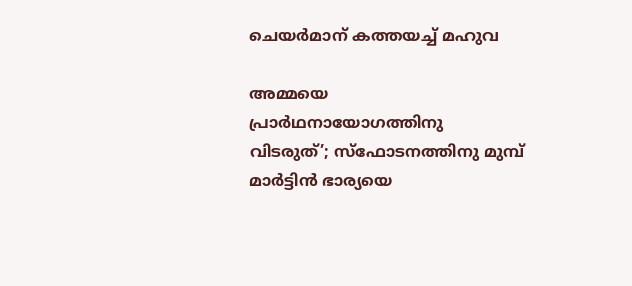ചെയര്‍മാന്‌ കത്തയച്ച് മഹുവ

അമ്മയെ പ്രാര്‍ഥനായോഗത്തിനു വിടരുത്’; സ്‌ഫോടനത്തിനു മുമ്പ് മാര്‍ട്ടിന്‍ ഭാര്യയെ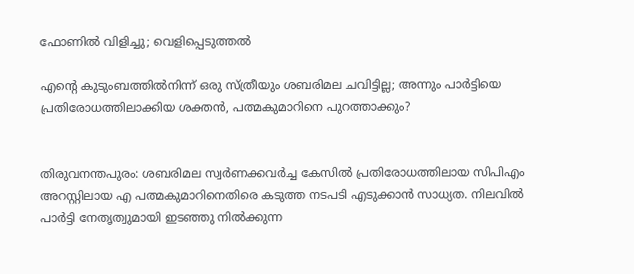ഫോണില്‍ വിളിച്ചു; വെളിപ്പെടുത്തല്‍

എന്‍റെ കുടുംബത്തില്‍നിന്ന് ഒരു സ്ത്രീയും ശബരിമല ചവിട്ടില്ല; അന്നും പാര്‍ട്ടിയെ പ്രതിരോധത്തിലാക്കിയ ശക്തന്‍, പത്മകുമാറിനെ പുറത്താക്കും?


തിരുവനന്തപുരം: ശബരിമല സ്വര്‍ണക്കവര്‍ച്ച കേസില്‍ പ്രതിരോധത്തിലായ സിപിഎം അറസ്റ്റിലായ എ പത്മകുമാറിനെതിരെ കടുത്ത നടപടി എടുക്കാന്‍ സാധ്യത. നിലവില്‍ പാര്‍ട്ടി നേതൃത്വുമായി ഇടഞ്ഞു നില്‍ക്കുന്ന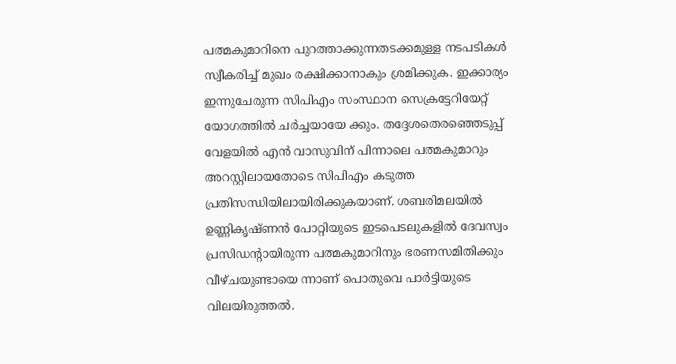പത്മകുമാറിനെ പുറത്താക്കുന്നതടക്കമുള്ള നടപടികള്‍ സ്വീകരിച്ച് മുഖം രക്ഷിക്കാനാകും ശ്രമിക്കുക. ഇക്കാര്യം ഇന്നുചേരുന്ന സിപിഎം സംസ്ഥാന സെക്രട്ടേറിയേറ്റ് യോഗത്തില്‍ ചര്‍ച്ചയായേ ക്കും. തദ്ദേശതെരഞ്ഞെടുപ്പ് വേളയില്‍ എന്‍ വാസുവിന് പിന്നാലെ പത്മകുമാറും അറസ്റ്റിലായതോടെ സിപിഎം കടുത്ത പ്രതിസന്ധിയിലായിരിക്കുകയാണ്. ശബരിമലയില്‍ ഉണ്ണികൃഷ്ണന്‍ പോറ്റിയുടെ ഇടപെടലുകളില്‍ ദേവസ്വം പ്രസിഡന്റായിരുന്ന പത്മകുമാറിനും ഭരണസമിതിക്കും വീഴ്ചയുണ്ടായെ ന്നാണ് പൊതുവെ പാര്‍ട്ടിയുടെ വിലയിരുത്തല്‍.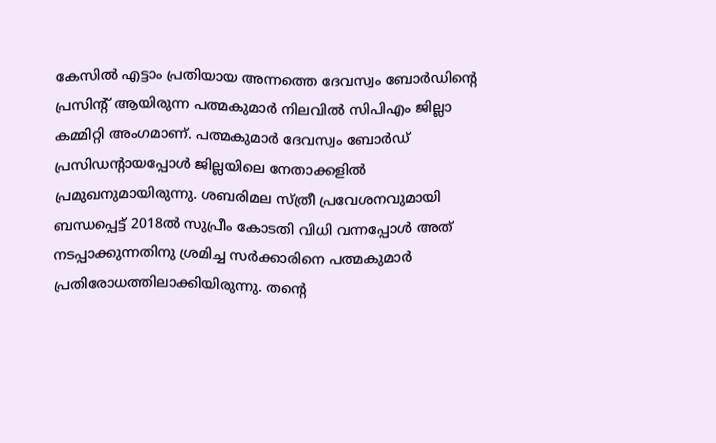കേസില്‍ എട്ടാം പ്രതിയായ അന്നത്തെ ദേവസ്വം ബോര്‍ഡിന്‍റെ പ്രസി‍ന്‍റ് ആയിരുന്ന പത്മകുമാര്‍ നിലവില്‍ സിപിഎം ജില്ലാ കമ്മിറ്റി അംഗമാണ്. പത്മകുമാര്‍ ദേവസ്വം ബോര്‍ഡ് പ്രസിഡന്റായപ്പോള്‍ ജില്ലയിലെ നേതാക്കളില്‍ പ്രമുഖനുമായിരുന്നു. ശബരിമല സ്ത്രീ പ്രവേശനവുമായി ബന്ധപ്പെട്ട് 2018ല്‍ സുപ്രീം കോടതി വിധി വന്നപ്പോള്‍ അത് നടപ്പാക്കുന്നതിനു ശ്രമിച്ച സര്‍ക്കാരിനെ പത്മകുമാര്‍ പ്രതിരോധത്തിലാക്കിയിരുന്നു. തന്റെ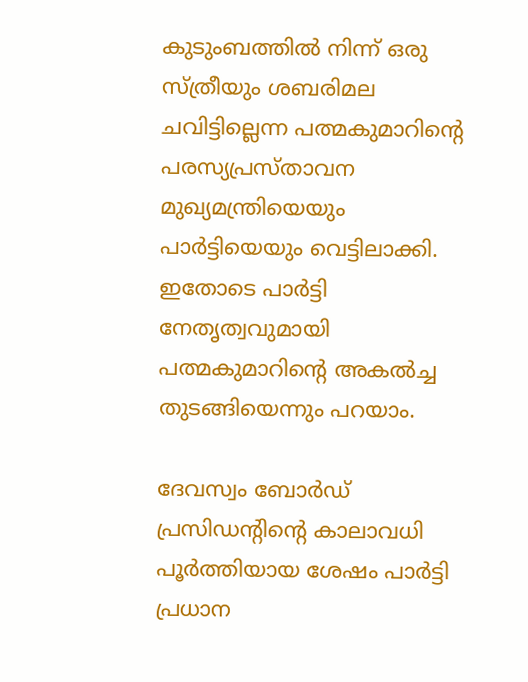കുടുംബത്തില്‍ നിന്ന് ഒരു സ്ത്രീയും ശബരിമല ചവിട്ടില്ലെന്ന പത്മകുമാറിന്റെ പരസ്യപ്രസ്താവന മുഖ്യമന്ത്രിയെയും പാര്‍ട്ടിയെയും വെട്ടിലാക്കി. ഇതോടെ പാര്‍ട്ടി നേതൃത്വവുമായി പത്മകുമാറിന്‍റെ അകല്‍ച്ച തുടങ്ങിയെന്നും പറയാം.

ദേവസ്വം ബോര്‍ഡ് പ്രസിഡന്റിന്റെ കാലാവധി പൂര്‍ത്തിയായ ശേഷം പാര്‍ട്ടി പ്രധാന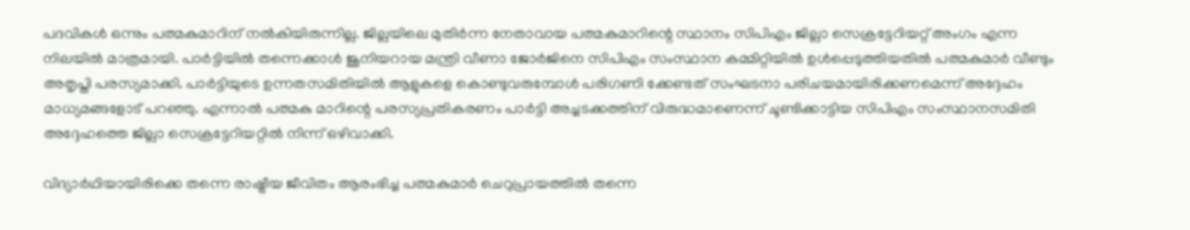പദവികള്‍ ഒന്നും പത്മകുമാറിന് നല്‍കിയിരുന്നില്ല. ജില്ലയിലെ മുതിര്‍ന്ന നേതാവായ പത്മകുമാറിന്റെ സ്ഥാനം സിപിഎം ജില്ലാ സെക്രട്ടേറിയറ്റ് അംഗം എന്ന നിലയില്‍ മാത്രമായി. പാര്‍ട്ടിയില്‍ തന്നെക്കാള്‍ ജൂനിയറായ മന്ത്രി വീണാ ജോര്‍ജിനെ സിപിഎം സംസ്ഥാന കമ്മിറ്റിയില്‍ ഉള്‍പ്പെടുത്തിയതില്‍ പത്മകുമാര്‍ വീണ്ടും അതൃപ്തി പരസ്യമാക്കി. പാര്‍ട്ടിയുടെ ഉന്നതസമിതിയില്‍ ആളുകളെ കൊണ്ടുവരുമ്പോള്‍ പരിഗണി ക്കേണ്ടത് സംഘടനാ പരിചയമായിരിക്കണമെന്ന് അദ്ദേഹം മാധ്യമങ്ങളോട് പറഞ്ഞു. എന്നാല്‍ പത്മകു മാറിന്റെ പരസ്യപ്രതികരണം പാര്‍ട്ടി അച്ചടക്കത്തിന് വിരുദ്ധമാണെന്ന് ചൂണ്ടിക്കാട്ടിയ സിപിഎം സംസ്ഥാനസമിതി അദ്ദേഹത്തെ ജില്ലാ സെക്രട്ടേറിയറ്റില്‍ നിന്ന് ഒഴിവാക്കി.

വിദ്യാര്‍ഥിയായിരിക്കെ തന്നെ രാഷ്ട്രീയ ജീവിതം ആരംഭിച്ച പത്മകുമാര്‍ ചെറുപ്രായത്തില്‍ തന്നെ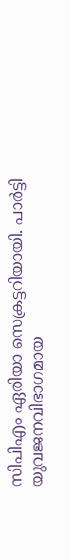സിപിഎം ഏരിയാ സെക്രട്ടറിയായി. പാര്‍ട്ടി യുവജനവിഭാഗമായ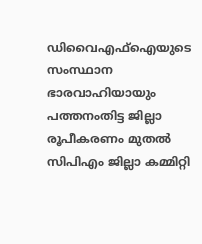ഡിവൈഎഫ്‌ഐയുടെ സംസ്ഥാന ഭാരവാഹിയായും പത്തനംതിട്ട ജില്ലാ രൂപീകരണം മുതല്‍ സിപിഎം ജില്ലാ കമ്മിറ്റി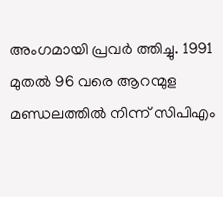അംഗമായി പ്രവര്‍ ത്തിച്ചു. 1991 മുതല്‍ 96 വരെ ആറന്മുള മണ്ഡലത്തില്‍ നിന്ന് സിപിഎം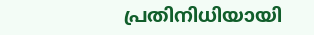പ്രതിനിധിയായി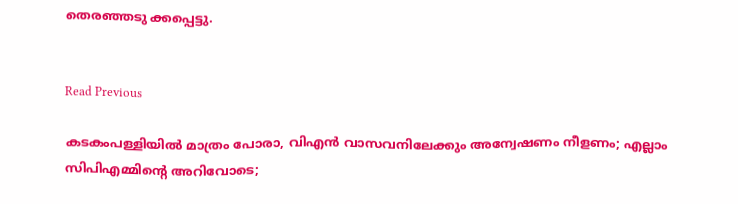തെരഞ്ഞടു ക്കപ്പെട്ടു.


Read Previous

കടകംപള്ളിയില്‍ മാത്രം പോരാ, വിഎന്‍ വാസവനിലേക്കും അന്വേഷണം നീളണം; എല്ലാം സിപിഎമ്മിന്റെ അറിവോടെ;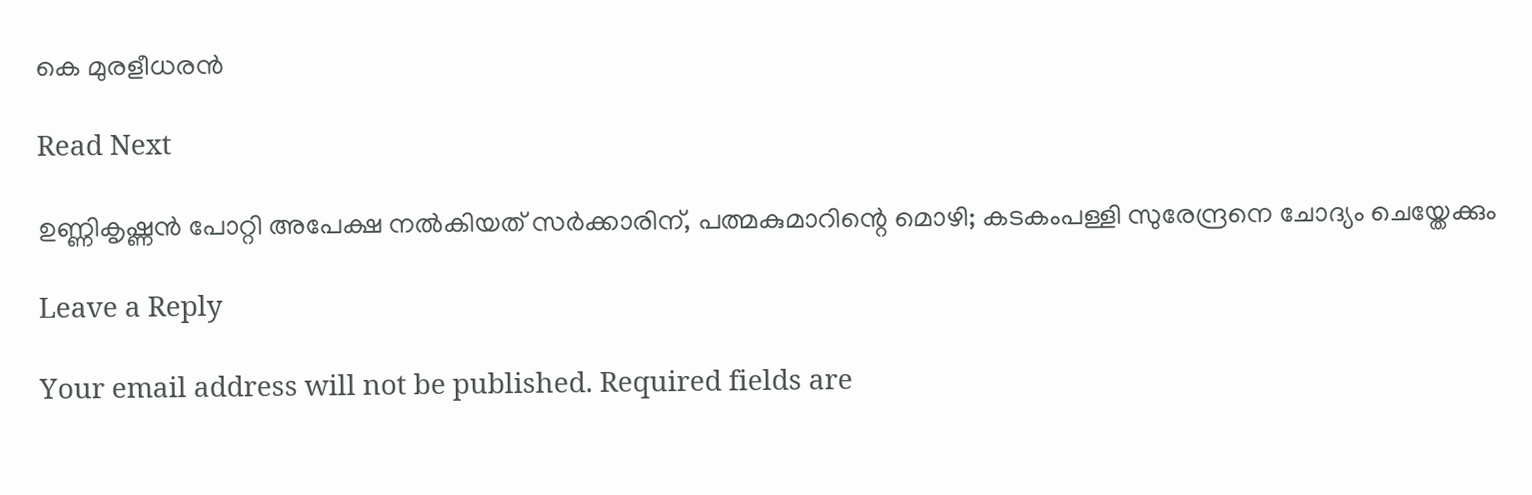കെ മുരളീധരന്‍

Read Next

ഉണ്ണികൃഷ്ണൻ പോറ്റി അപേക്ഷ നൽകിയത് സർക്കാരിന്, പത്മകുമാറിന്റെ മൊഴി; കടകംപള്ളി സുരേന്ദ്രനെ ചോദ്യം ചെയ്തേക്കും

Leave a Reply

Your email address will not be published. Required fields are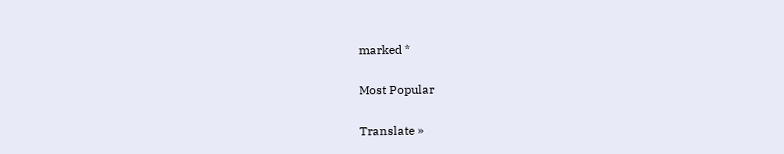marked *

Most Popular

Translate »